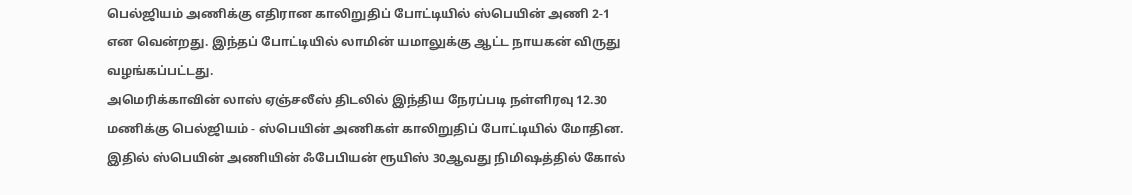பெல்ஜியம் அணிக்கு எதிரான காலிறுதிப் போட்டியில் ஸ்பெயின் அணி 2-1 என வென்றது. இந்தப் போட்டியில் லாமின் யமாலுக்கு ஆட்ட நாயகன் விருது வழங்கப்பட்டது.
அமெரிக்காவின் லாஸ் ஏஞ்சலீஸ் திடலில் இந்திய நேரப்படி நள்ளிரவு 12.30 மணிக்கு பெல்ஜியம் - ஸ்பெயின் அணிகள் காலிறுதிப் போட்டியில் மோதின. இதில் ஸ்பெயின் அணியின் ஃபேபியன் ரூயிஸ் 30ஆவது நிமிஷத்தில் கோல்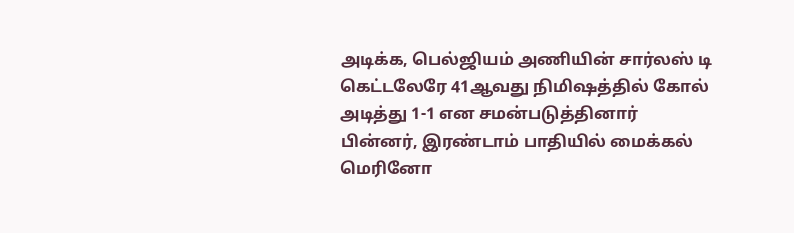அடிக்க, பெல்ஜியம் அணியின் சார்லஸ் டி கெட்டலேரே 41ஆவது நிமிஷத்தில் கோல் அடித்து 1-1 என சமன்படுத்தினார்
பின்னர், இரண்டாம் பாதியில் மைக்கல் மெரினோ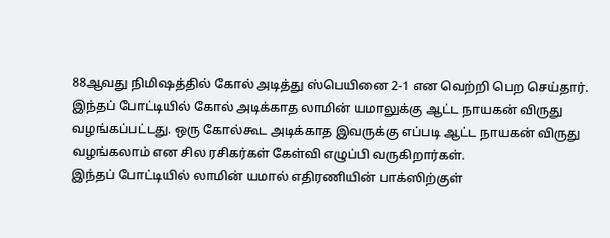88ஆவது நிமிஷத்தில் கோல் அடித்து ஸ்பெயினை 2-1 என வெற்றி பெற செய்தார்.
இந்தப் போட்டியில் கோல் அடிக்காத லாமின் யமாலுக்கு ஆட்ட நாயகன் விருது வழங்கப்பட்டது. ஒரு கோல்கூட அடிக்காத இவருக்கு எப்படி ஆட்ட நாயகன் விருது வழங்கலாம் என சில ரசிகர்கள் கேள்வி எழுப்பி வருகிறார்கள்.
இந்தப் போட்டியில் லாமின் யமால் எதிரணியின் பாக்ஸிற்குள்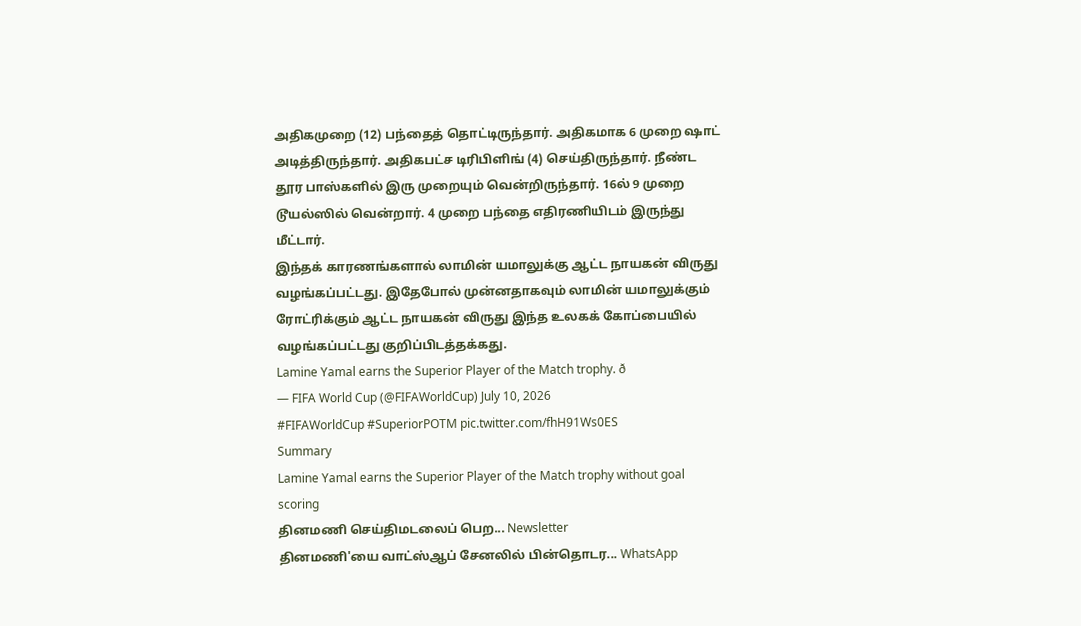அதிகமுறை (12) பந்தைத் தொட்டிருந்தார். அதிகமாக 6 முறை ஷாட் அடித்திருந்தார். அதிகபட்ச டிரிபிளிங் (4) செய்திருந்தார். நீண்ட தூர பாஸ்களில் இரு முறையும் வென்றிருந்தார். 16ல் 9 முறை டூயல்ஸில் வென்றார். 4 முறை பந்தை எதிரணியிடம் இருந்து மீட்டார்.
இந்தக் காரணங்களால் லாமின் யமாலுக்கு ஆட்ட நாயகன் விருது வழங்கப்பட்டது. இதேபோல் முன்னதாகவும் லாமின் யமாலுக்கும் ரோட்ரிக்கும் ஆட்ட நாயகன் விருது இந்த உலகக் கோப்பையில் வழங்கப்பட்டது குறிப்பிடத்தக்கது.
Lamine Yamal earns the Superior Player of the Match trophy. ð
— FIFA World Cup (@FIFAWorldCup) July 10, 2026
#FIFAWorldCup #SuperiorPOTM pic.twitter.com/fhH91Ws0ES
Summary
Lamine Yamal earns the Superior Player of the Match trophy without goal scoring
தினமணி செய்திமடலைப் பெற... Newsletter
தினமணி'யை வாட்ஸ்ஆப் சேனலில் பின்தொடர... WhatsApp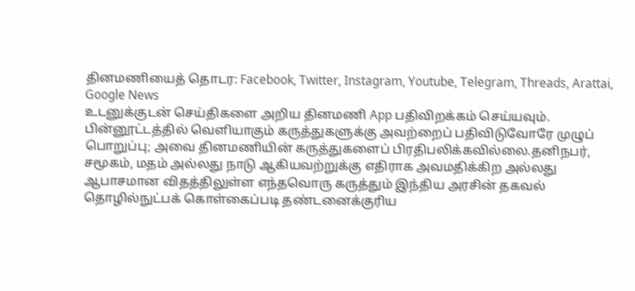தினமணியைத் தொடர: Facebook, Twitter, Instagram, Youtube, Telegram, Threads, Arattai, Google News
உடனுக்குடன் செய்திகளை அறிய தினமணி App பதிவிறக்கம் செய்யவும்.
பின்னூட்டத்தில் வெளியாகும் கருத்துகளுக்கு அவற்றைப் பதிவிடுவோரே முழுப் பொறுப்பு; அவை தினமணியின் கருத்துகளைப் பிரதிபலிக்கவில்லை.தனிநபர், சமூகம், மதம் அல்லது நாடு ஆகியவற்றுக்கு எதிராக அவமதிக்கிற அல்லது ஆபாசமான விதத்திலுள்ள எந்தவொரு கருத்தும் இந்திய அரசின் தகவல் தொழில்நுட்பக் கொள்கைப்படி தண்டனைக்குரிய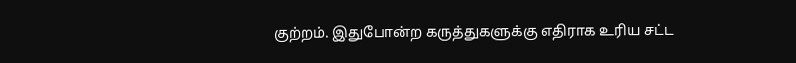குற்றம். இதுபோன்ற கருத்துகளுக்கு எதிராக உரிய சட்ட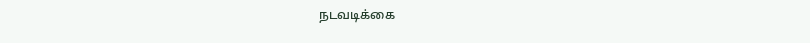நடவடிக்கை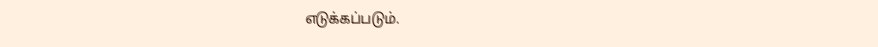எடுக்கப்படும்.